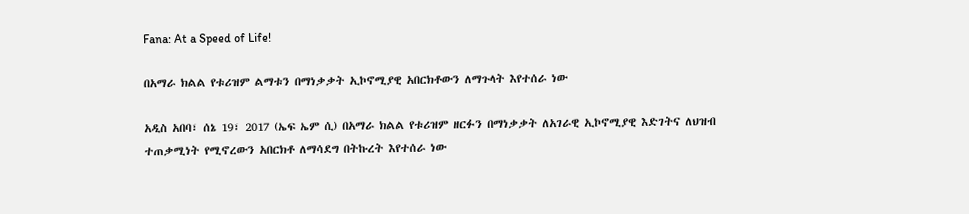Fana: At a Speed of Life!

በአማራ ክልል የቱሪዝም ልማቱን በማነቃቃት ኢኮኖሚያዊ አበርክቶውን ለማጉላት እየተሰራ ነው

አዲስ አበባ፣ ሰኔ 19፣ 2017 (ኤፍ ኤም ሲ) በአማራ ክልል የቱሪዝም ዘርፉን በማነቃቃት ለአገራዊ ኢኮኖሚያዊ እድገትና ለህዝብ ተጠቃሚነት የሚኖረውን አበርክቶ ለማሳደግ በትኩረት እየተሰራ ነው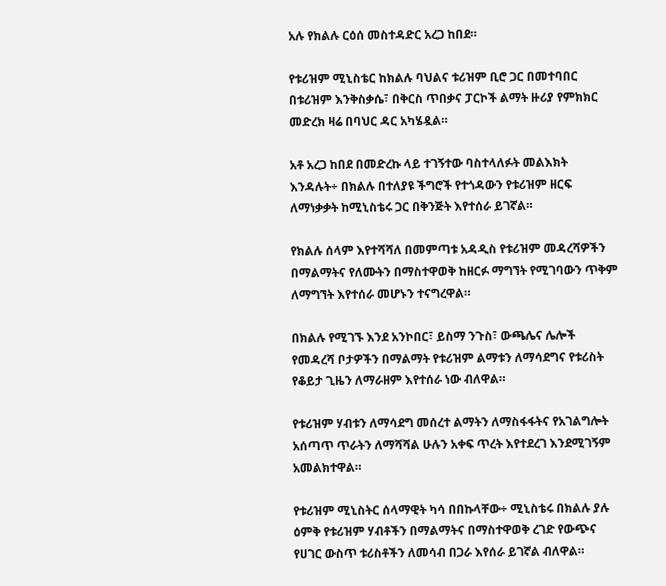አሉ የክልሉ ርዕሰ መስተዳድር አረጋ ከበደ።

የቱሪዝም ሚኒስቴር ከክልሉ ባህልና ቱሪዝም ቢሮ ጋር በመተባበር በቱሪዝም እንቅስቃሴ፣ በቅርስ ጥበቃና ፓርኮች ልማት ዙሪያ የምክክር መድረክ ዛሬ በባህር ዳር አካሄዷል።

አቶ አረጋ ከበደ በመድረኩ ላይ ተገኝተው ባስተላለፉት መልእክት እንዳሉት÷ በክልሉ በተለያዩ ችግሮች የተጎዳውን የቱሪዝም ዘርፍ ለማነቃቃት ከሚኒስቴሩ ጋር በቅንጅት እየተሰራ ይገኛል።

የክልሉ ሰላም እየተሻሻለ በመምጣቱ አዳዲስ የቱሪዝም መዳረሻዎችን በማልማትና የለሙትን በማስተዋወቅ ከዘርፉ ማግኘት የሚገባውን ጥቅም ለማግኘት እየተሰራ መሆኑን ተናግረዋል።

በክልሉ የሚገኙ እንደ አንኮበር፣ ይስማ ንጉስ፣ ውጫሌና ሌሎች የመዳረሻ ቦታዎችን በማልማት የቱሪዝም ልማቱን ለማሳደግና የቱሪስት የቆይታ ጊዜን ለማራዘም እየተሰራ ነው ብለዋል።

የቱሪዝም ሃብቱን ለማሳደግ መሰረተ ልማትን ለማስፋፋትና የአገልግሎት አሰጣጥ ጥራትን ለማሻሻል ሁሉን አቀፍ ጥረት እየተደረገ እንደሚገኝም አመልክተዋል።

የቱሪዝም ሚኒስትር ሰላማዊት ካሳ በበኩላቸው÷ ሚኒስቴሩ በክልሉ ያሉ ዕምቅ የቱሪዝም ሃብቶችን በማልማትና በማስተዋወቅ ረገድ የውጭና የሀገር ውስጥ ቱሪስቶችን ለመሳብ በጋራ እየሰራ ይገኛል ብለዋል።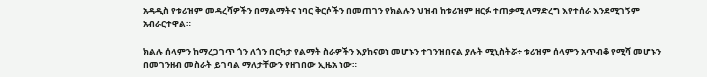አዳዲስ የቱሪዝም መዳረሻዎችን በማልማትና ነባር ቅርሶችን በመጠገን የክልሉን ህዝብ ከቱሪዝም ዘርፉ ተጠቃሚ ለማድረግ እየተሰራ እንደሚገኝም አብራርተዋል።

ክልሉ ሰላምን ከማረጋገጥ ጎን ለጎን በርካታ የልማት ስራዎችን እያከናወነ መሆኑን ተገንዝበናል ያሉት ሚኒስትሯ÷ ቱሪዝም ሰላምን አጥብቆ የሚሻ መሆኑን በመገንዘብ መስራት ይገባል ማለታቸውን የዘገበው ኢዜአ ነው።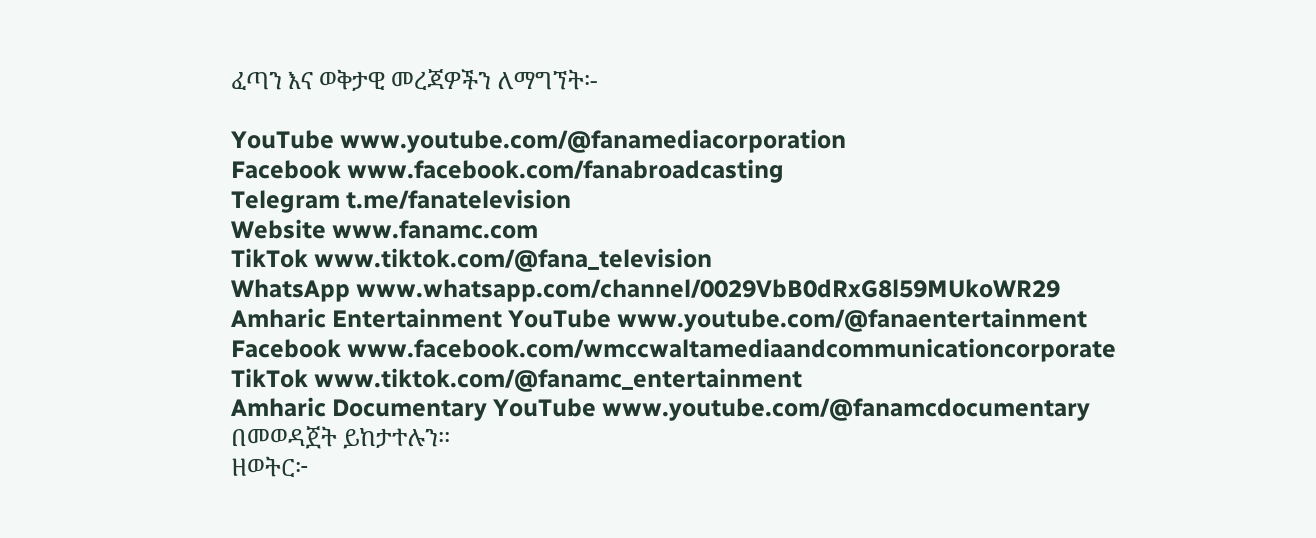ፈጣን እና ወቅታዊ መረጃዎችን ለማግኘት፡-

YouTube www.youtube.com/@fanamediacorporation
Facebook www.facebook.com/fanabroadcasting
Telegram t.me/fanatelevision
Website www.fanamc.com
TikTok www.tiktok.com/@fana_television
WhatsApp www.whatsapp.com/channel/0029VbB0dRxG8l59MUkoWR29
Amharic Entertainment YouTube www.youtube.com/@fanaentertainment
Facebook www.facebook.com/wmccwaltamediaandcommunicationcorporate
TikTok www.tiktok.com/@fanamc_entertainment
Amharic Documentary YouTube www.youtube.com/@fanamcdocumentary በመወዳጀት ይከታተሉን፡፡
ዘወትር፦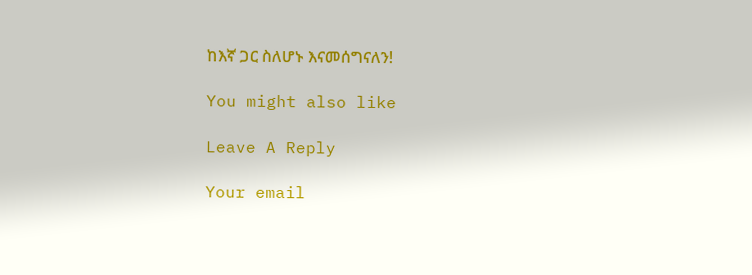ከእኛ ጋር ስለሆኑ እናመሰግናለን!

You might also like

Leave A Reply

Your email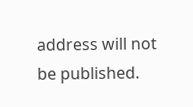address will not be published.